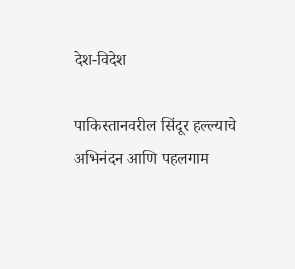देश-विदेश

पाकिस्तानवरील सिंदूर हल्ल्याचे अभिनंदन आणि पहलगाम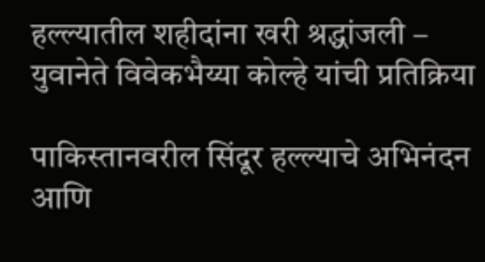हल्ल्यातील शहीदांना खरी श्रद्धांजली – युवानेते विवेकभैय्या कोल्हे यांची प्रतिक्रिया

पाकिस्तानवरील सिंदूर हल्ल्याचे अभिनंदन आणि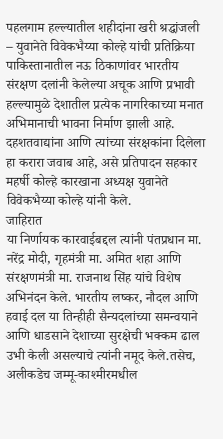पहलगाम हल्ल्यातील शहीदांना खरी श्रद्धांजली – युवानेते विवेकभैय्या कोल्हे यांची प्रतिक्रिया
पाकिस्तानातील नऊ ठिकाणांवर भारतीय संरक्षण दलांनी केलेल्या अचूक आणि प्रभावी हल्ल्यामुळे देशातील प्रत्येक नागरिकाच्या मनात अभिमानाची भावना निर्माण झाली आहे. दहशतवाद्यांना आणि त्यांच्या संरक्षकांना दिलेला हा करारा जवाब आहे, असे प्रतिपादन सहकार महर्षी कोल्हे कारखाना अध्यक्ष युवानेते विवेकभैय्या कोल्हे यांनी केले.
जाहिरात
या निर्णायक कारवाईबद्दल त्यांनी पंतप्रधान मा. नरेंद्र मोदी, गृहमंत्री मा. अमित शहा आणि संरक्षणमंत्री मा. राजनाथ सिंह यांचे विशेष अभिनंदन केले. भारतीय लष्कर, नौदल आणि हवाई दल या तिन्हीही सैन्यदलांच्या समन्वयाने आणि धाडसाने देशाच्या सुरक्षेची भक्कम ढाल उभी केली असल्याचे त्यांनी नमूद केले.तसेच, अलीकडेच जम्मू-काश्मीरमधील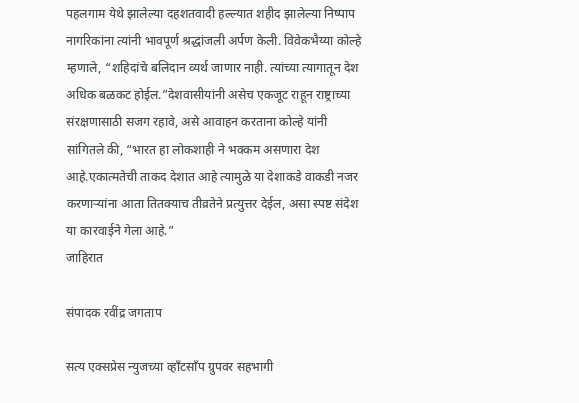पहलगाम येथे झालेल्या दहशतवादी हल्ल्यात शहीद झालेल्या निष्पाप नागरिकांना त्यांनी भावपूर्ण श्रद्धांजली अर्पण केली. विवेकभैय्या कोल्हे म्हणाले, “शहिदांचे बलिदान व्यर्थ जाणार नाही. त्यांच्या त्यागातून देश अधिक बळकट होईल.”देशवासीयांनी असेच एकजूट राहून राष्ट्राच्या संरक्षणासाठी सजग रहावे, असे आवाहन करताना कोल्हे यांनी सांगितले की, “भारत हा लोकशाही ने भक्कम असणारा देश आहे.एकात्मतेची ताकद देशात आहे त्यामुळे या देशाकडे वाकडी नजर करणाऱ्यांना आता तितक्याच तीव्रतेने प्रत्युत्तर देईल, असा स्पष्ट संदेश या कारवाईने गेला आहे.”
जाहिरात

संपादक रवींद्र जगताप

सत्य एक्सप्रेस न्युजच्या व्हाँटसाँप ग्रुपवर सहभागी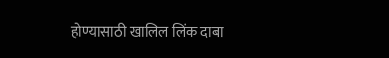होण्यासाठी खालिल लिंक दाबा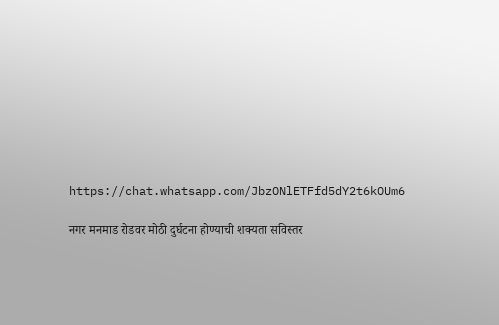https://chat.whatsapp.com/JbzONlETFfd5dY2t6kOUm6

नगर मनमाड रोडवर मोठी दुर्घटना होण्याची शक्यता सविस्तर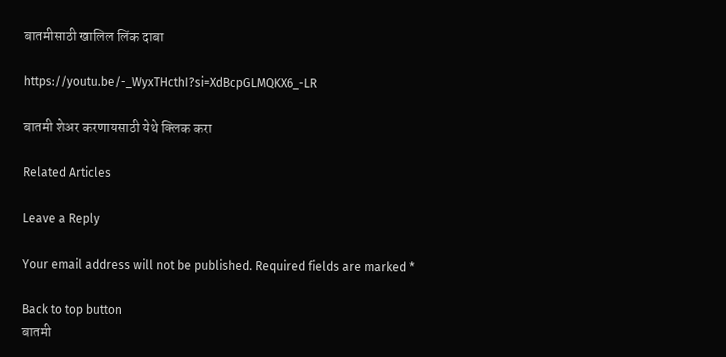बातमीसाठी खालिल लिंक दाबा

https://youtu.be/-_WyxTHcthI?si=XdBcpGLMQKX6_-LR

बातमी शेअर करणायसाठी येथे क्लिक करा

Related Articles

Leave a Reply

Your email address will not be published. Required fields are marked *

Back to top button
बातमी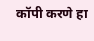कॉपी करणे हा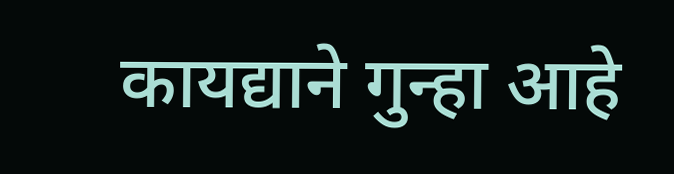कायद्याने गुन्हा आहे